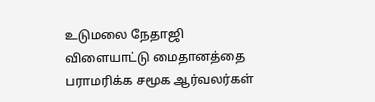உடுமலை நேதாஜி விளையாட்டு மைதானத்தை பராமரிக்க சமூக ஆர்வலர்கள்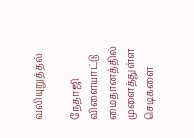வலியுறுத்தல்

நேதாஜி விளையாட்டு மைதானத்தில் முளைத்துள்ள செடிகளை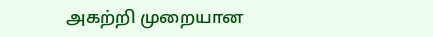அகற்றி முறையான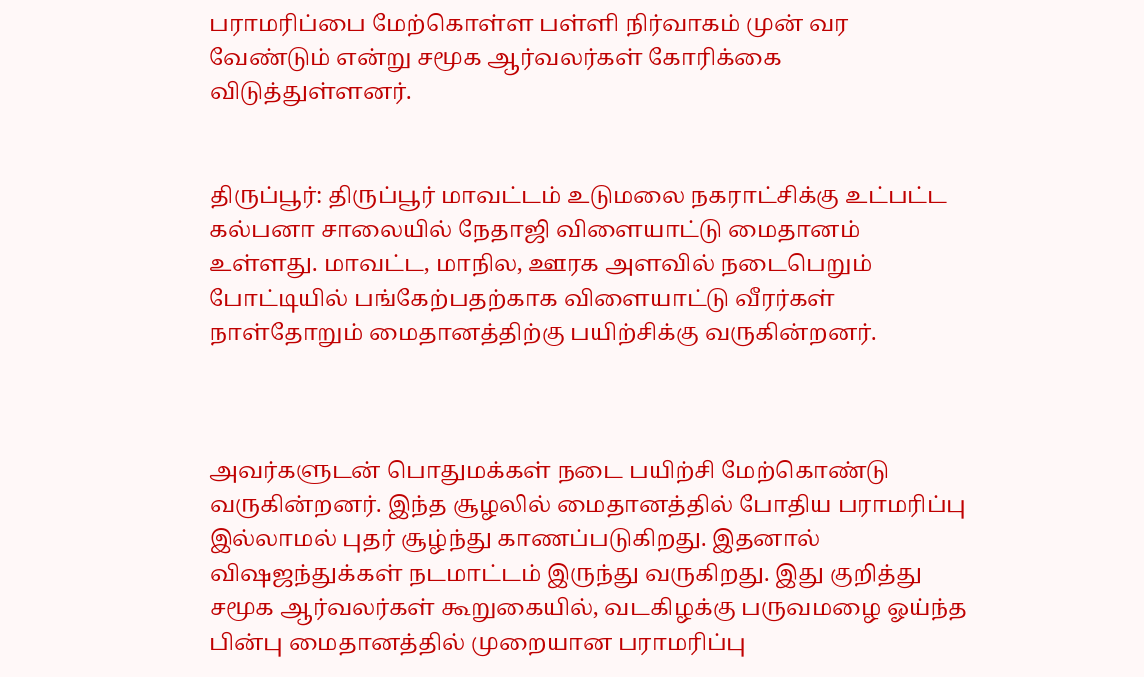பராமரிப்பை மேற்கொள்ள பள்ளி நிர்வாகம் முன் வர வேண்டும் என்று சமூக ஆர்வலர்கள் கோரிக்கை விடுத்துள்ளனர்.


திருப்பூர்: திருப்பூர் மாவட்டம் உடுமலை நகராட்சிக்கு உட்பட்ட கல்பனா சாலையில் நேதாஜி விளையாட்டு மைதானம் உள்ளது. மாவட்ட, மாநில, ஊரக அளவில் நடைபெறும் போட்டியில் பங்கேற்பதற்காக விளையாட்டு வீரர்கள் நாள்தோறும் மைதானத்திற்கு பயிற்சிக்கு வருகின்றனர்.



அவர்களுடன் பொதுமக்கள் நடை பயிற்சி மேற்கொண்டு வருகின்றனர். இந்த சூழலில் மைதானத்தில் போதிய பராமரிப்பு இல்லாமல் புதர் சூழ்ந்து காணப்படுகிறது. இதனால் விஷஜந்துக்கள் நடமாட்டம் இருந்து வருகிறது. இது குறித்து சமூக ஆர்வலர்கள் கூறுகையில், வடகிழக்கு பருவமழை ஓய்ந்த பின்பு மைதானத்தில் முறையான பராமரிப்பு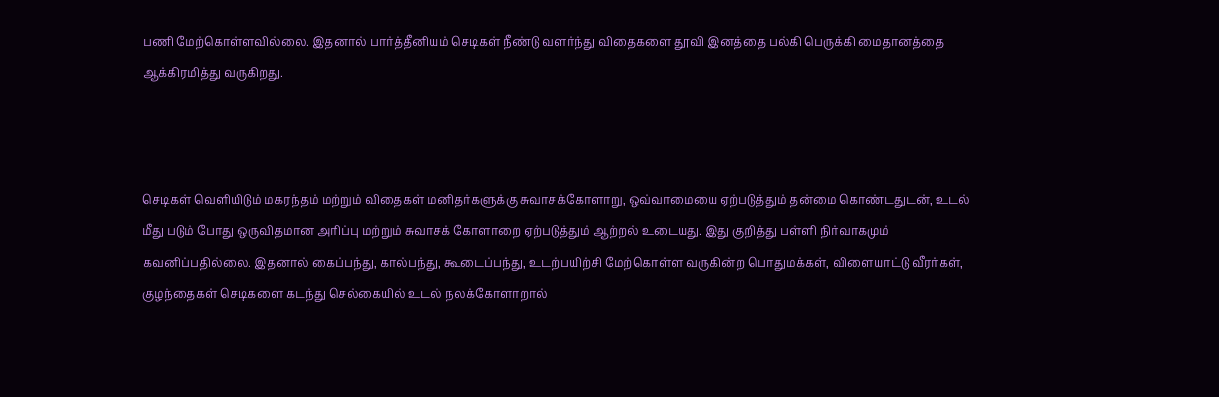பணி மேற்கொள்ளவில்லை. இதனால் பார்த்தீனியம் செடிகள் நீண்டு வளர்ந்து விதைகளை தூவி இனத்தை பல்கி பெருக்கி மைதானத்தை ஆக்கிரமித்து வருகிறது.



செடிகள் வெளியிடும் மகரந்தம் மற்றும் விதைகள் மனிதர்களுக்கு சுவாசக்கோளாறு, ஒவ்வாமையை ஏற்படுத்தும் தன்மை கொண்டதுடன், உடல் மீது படும் போது ஒருவிதமான அரிப்பு மற்றும் சுவாசக் கோளாறை ஏற்படுத்தும் ஆற்றல் உடையது. இது குறித்து பள்ளி நிர்வாகமும் கவனிப்பதில்லை. இதனால் கைப்பந்து, கால்பந்து, கூடைப்பந்து, உடற்பயிற்சி மேற்கொள்ள வருகின்ற பொதுமக்கள், விளையாட்டு வீரர்கள், குழந்தைகள் செடிகளை கடந்து செல்கையில் உடல் நலக்கோளாறால்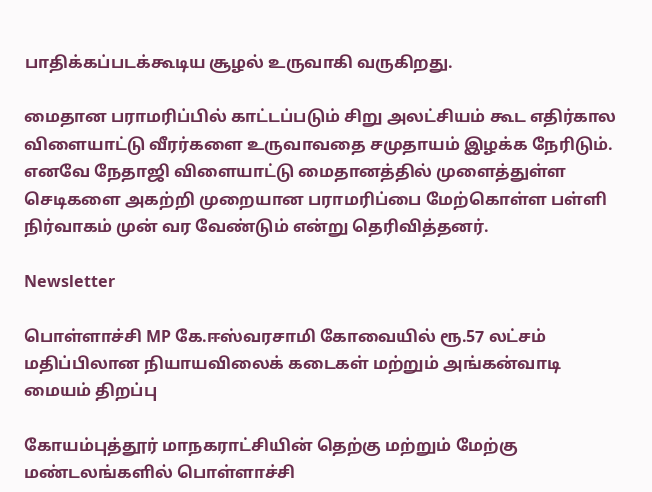பாதிக்கப்படக்கூடிய சூழல் உருவாகி வருகிறது.

மைதான பராமரிப்பில் காட்டப்படும் சிறு அலட்சியம் கூட எதிர்கால விளையாட்டு வீரர்களை உருவாவதை சமுதாயம் இழக்க நேரிடும். எனவே நேதாஜி விளையாட்டு மைதானத்தில் முளைத்துள்ள செடிகளை அகற்றி முறையான பராமரிப்பை மேற்கொள்ள பள்ளி நிர்வாகம் முன் வர வேண்டும் என்று தெரிவித்தனர்.

Newsletter

பொள்ளாச்சி MP கே.ஈஸ்வரசாமி கோவையில் ரூ.57 லட்சம் மதிப்பிலான நியாயவிலைக் கடைகள் மற்றும் அங்கன்வாடி மையம் திறப்பு

கோயம்புத்தூர் மாநகராட்சியின் தெற்கு மற்றும் மேற்கு மண்டலங்களில் பொள்ளாச்சி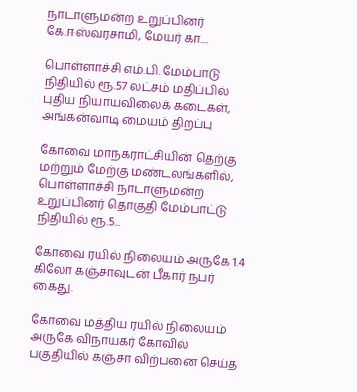நாடாளுமன்ற உறுப்பினர் கே.ஈஸ்வரசாமி, மேயர் கா....

பொள்ளாச்சி எம்.பி. மேம்பாடு நிதியில் ரூ.57 லட்சம் மதிப்பில் புதிய நியாயவிலைக் கடைகள், அங்கன்வாடி மையம் திறப்பு

கோவை மாநகராட்சியின் தெற்கு மற்றும் மேற்கு மண்டலங்களில், பொள்ளாச்சி நாடாளுமன்ற உறுப்பினர் தொகுதி மேம்பாட்டு நிதியில் ரூ.5...

கோவை ரயில் நிலையம் அருகே 1.4 கிலோ கஞ்சாவுடன் பீகார் நபர் கைது.

கோவை மத்திய ரயில் நிலையம் அருகே விநாயகர் கோவில் பகுதியில் கஞ்சா விற்பனை செய்த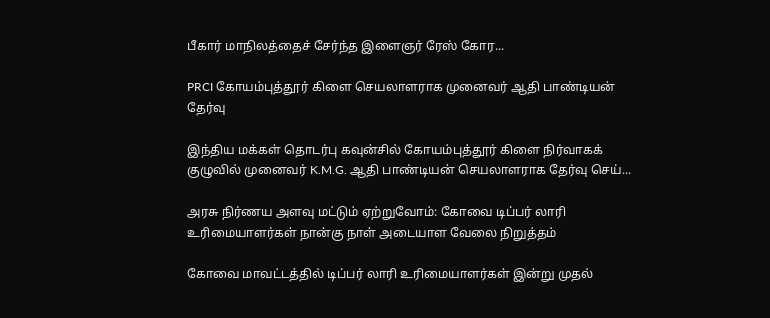பீகார் மாநிலத்தைச் சேர்ந்த இளைஞர் ரேஸ் கோர...

PRCI கோயம்புத்தூர் கிளை செயலாளராக முனைவர் ஆதி பாண்டியன் தேர்வு

இந்திய மக்கள் தொடர்பு கவுன்சில் கோயம்புத்தூர் கிளை நிர்வாகக் குழுவில் முனைவர் K.M.G. ஆதி பாண்டியன் செயலாளராக தேர்வு செய்...

அரசு நிர்ணய அளவு மட்டும் ஏற்றுவோம்: கோவை டிப்பர் லாரி உரிமையாளர்கள் நான்கு நாள் அடையாள வேலை நிறுத்தம்

கோவை மாவட்டத்தில் டிப்பர் லாரி உரிமையாளர்கள் இன்று முதல்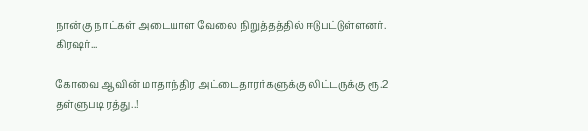நான்கு நாட்கள் அடையாள வேலை நிறுத்தத்தில் ஈடுபட்டுள்ளனர். கிரஷர்...

கோவை ஆவின் மாதாந்திர அட்டைதாரர்களுக்கு லிட்டருக்கு ரூ.2 தள்ளுபடி ரத்து..!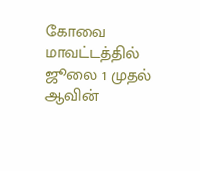கோவை மாவட்டத்தில் ஜூலை 1 முதல் ஆவின்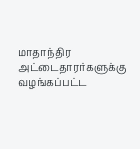மாதாந்திர அட்டைதாரர்களுக்கு வழங்கப்பட்ட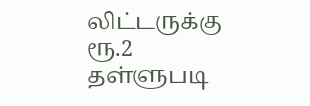லிட்டருக்கு ரூ.2 தள்ளுபடி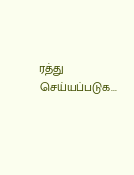ரத்து செய்யப்படுக...